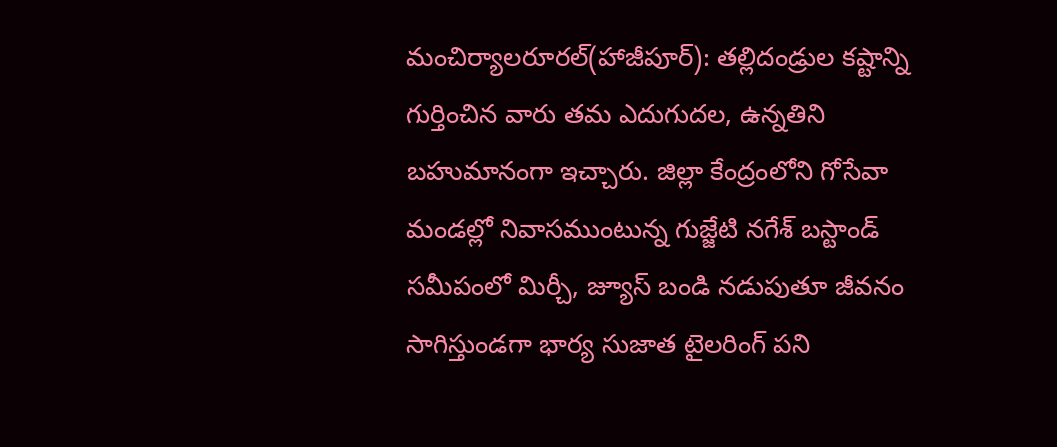మంచిర్యాలరూరల్(హాజీపూర్): తల్లిదండ్రుల కష్టాన్ని గుర్తించిన వారు తమ ఎదుగుదల, ఉన్నతిని బహుమానంగా ఇచ్చారు. జిల్లా కేంద్రంలోని గోసేవా మండల్లో నివాసముంటున్న గుజ్జేటి నగేశ్ బస్టాండ్ సమీపంలో మిర్చీ, జ్యూస్ బండి నడుపుతూ జీవనం సాగిస్తుండగా భార్య సుజాత టైలరింగ్ పని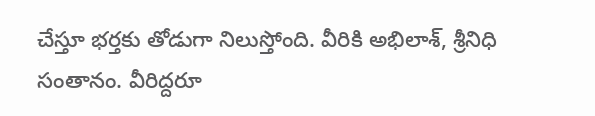చేస్తూ భర్తకు తోడుగా నిలుస్తోంది. వీరికి అభిలాశ్, శ్రీనిధి సంతానం. వీరిద్దరూ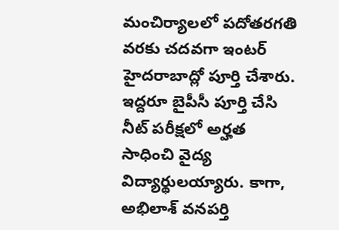మంచిర్యాలలో పదోతరగతి వరకు చదవగా ఇంటర్ హైదరాబాద్లో పూర్తి చేశారు. ఇద్దరూ బైపీసీ పూర్తి చేసి నీట్ పరీక్షలో అర్హత సాధించి వైద్య విద్యార్థులయ్యారు. కాగా, అభిలాశ్ వనపర్తి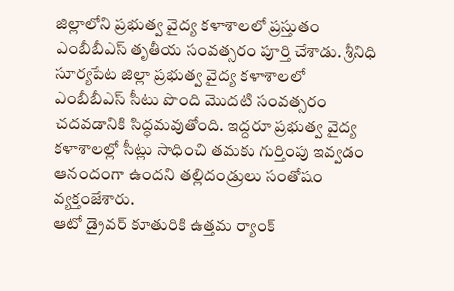జిల్లాలోని ప్రభుత్వ వైద్య కళాశాలలో ప్రస్తుతం ఎంబీబీఎస్ తృతీయ సంవత్సరం పూర్తి చేశాడు. శ్రీనిధి సూర్యపేట జిల్లా ప్రభుత్వ వైద్య కళాశాలలో ఎంబీబీఎస్ సీటు పొంది మొదటి సంవత్సరం చదవడానికి సిద్ధమవుతోంది. ఇద్దరూ ప్రభుత్వ వైద్య కళాశాలల్లో సీట్లు సాధించి తమకు గుర్తింపు ఇవ్వడం ఆనందంగా ఉందని తల్లిదండ్రులు సంతోషం వ్యక్తంజేశారు.
ఆటో డ్రైవర్ కూతురికి ఉత్తమ ర్యాంక్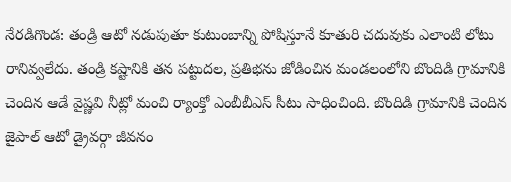నేరడిగొండ: తండ్రి ఆటో నడుపుతూ కుటుంబాన్ని పోషిస్తూనే కూతురి చదువుకు ఎలాంటి లోటు రానివ్వలేదు. తండ్రి కష్టానికి తన పట్టుదల, ప్రతిభను జోడించిన మండలంలోని బొందిడి గ్రామానికి చెందిన ఆడే వైష్ణవి నీట్లో మంచి ర్యాంక్తో ఎంబీబీఎస్ సీటు సాధించింది. బొందిడి గ్రామానికి చెందిన జైపాల్ ఆటో డ్రైవర్గా జీవనం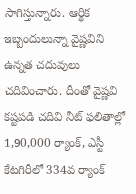సాగిస్తున్నారు. ఆర్థిక ఇబ్బందులున్నా వైష్ణవిని ఉన్నత చదువులు చదివించారు. దీంతో వైష్ణవి కష్టపడి చదివి నీట్ ఫలితాల్లో 1,90,000 ర్యాంక్, ఎస్టీ కేటగిరీలో 334వ ర్యాంక్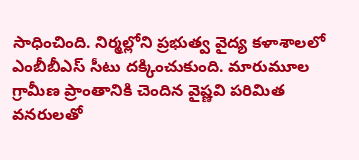సాధించింది. నిర్మల్లోని ప్రభుత్వ వైద్య కళాశాలలో ఎంబీబీఎస్ సీటు దక్కించుకుంది. మారుమూల గ్రామీణ ప్రాంతానికి చెందిన వైష్ణవి పరిమిత వనరులతో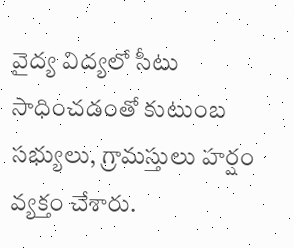వైద్య విద్యలో సీటు సాధించడంతో కుటుంబ సభ్యులు, గ్రామస్తులు హర్షం వ్యక్తం చేశారు.